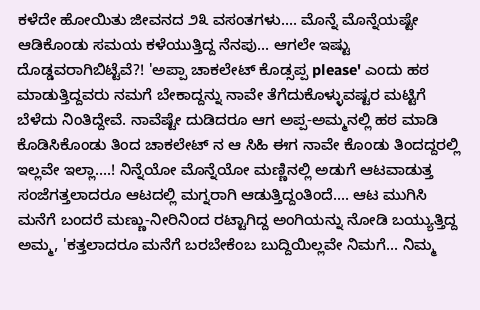ಕಳೆದೇ ಹೋಯಿತು ಜೀವನದ ೨೩ ವಸಂತಗಳು.... ಮೊನ್ನೆ ಮೊನ್ನೆಯಷ್ಟೇ ಆಡಿಕೊಂಡು ಸಮಯ ಕಳೆಯುತ್ತಿದ್ದ ನೆನಪು... ಆಗಲೇ ಇಷ್ಟು ದೊಡ್ಡವರಾಗಿಬಿಟ್ಟೆವೆ?! 'ಅಪ್ಪಾ ಚಾಕಲೇಟ್ ಕೊಡ್ಸಪ್ಪ please' ಎಂದು ಹಠ ಮಾಡುತ್ತಿದ್ದವರು ನಮಗೆ ಬೇಕಾದ್ದನ್ನು ನಾವೇ ತೆಗೆದುಕೊಳ್ಳುವಷ್ಟರ ಮಟ್ಟಿಗೆ ಬೆಳೆದು ನಿಂತಿದ್ದೇವೆ. ನಾವೆಷ್ಟೇ ದುಡಿದರೂ ಆಗ ಅಪ್ಪ-ಅಮ್ಮನಲ್ಲಿ ಹಠ ಮಾಡಿ ಕೊಡಿಸಿಕೊಂಡು ತಿಂದ ಚಾಕಲೇಟ್ ನ ಆ ಸಿಹಿ ಈಗ ನಾವೇ ಕೊಂಡು ತಿಂದದ್ದರಲ್ಲಿ ಇಲ್ಲವೇ ಇಲ್ಲಾ....! ನಿನ್ನೆಯೋ ಮೊನ್ನೆಯೋ ಮಣ್ಣಿನಲ್ಲಿ ಅಡುಗೆ ಆಟವಾಡುತ್ತ ಸಂಜೆಗತ್ತಲಾದರೂ ಆಟದಲ್ಲಿ ಮಗ್ನರಾಗಿ ಆಡುತ್ತಿದ್ದಂತಿಂದೆ.... ಆಟ ಮುಗಿಸಿ ಮನೆಗೆ ಬಂದರೆ ಮಣ್ಣು-ನೀರಿನಿಂದ ರಟ್ಟಾಗಿದ್ದ ಅಂಗಿಯನ್ನು ನೋಡಿ ಬಯ್ಯುತ್ತಿದ್ದ ಅಮ್ಮ, 'ಕತ್ತಲಾದರೂ ಮನೆಗೆ ಬರಬೇಕೆಂಬ ಬುದ್ದಿಯಿಲ್ಲವೇ ನಿಮಗೆ... ನಿಮ್ಮ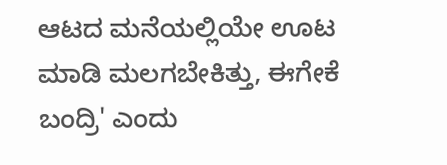ಆಟದ ಮನೆಯಲ್ಲಿಯೇ ಊಟ ಮಾಡಿ ಮಲಗಬೇಕಿತ್ತು, ಈಗೇಕೆ ಬಂದ್ರಿ' ಎಂದು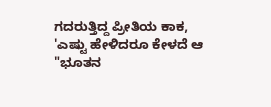ಗದರುತ್ತಿದ್ದ ಪ್ರೀತಿಯ ಕಾಕ, 'ಎಷ್ಟು ಹೇಳಿದರೂ ಕೇಳದೆ ಆ "ಭೂತನ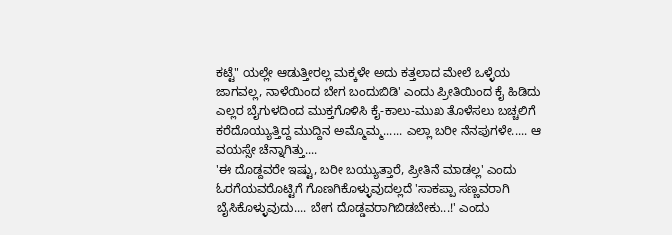ಕಟ್ಟೆ" ಯಲ್ಲೇ ಆಡುತ್ತೀರಲ್ಲ ಮಕ್ಕಳೇ ಅದು ಕತ್ತಲಾದ ಮೇಲೆ ಒಳ್ಳೆಯ ಜಾಗವಲ್ಲ, ನಾಳೆಯಿಂದ ಬೇಗ ಬಂದುಬಿಡಿ' ಎಂದು ಪ್ರೀತಿಯಿಂದ ಕೈ ಹಿಡಿದು ಎಲ್ಲರ ಬೈಗುಳದಿಂದ ಮುಕ್ತಗೊಳಿಸಿ ಕೈ-ಕಾಲು-ಮುಖ ತೊಳೆಸಲು ಬಚ್ಚಲಿಗೆ ಕರೆದೊಯ್ಯುತ್ತಿದ್ದ ಮುದ್ದಿನ ಅಮ್ಮೊಮ್ಮ...... ಎಲ್ಲಾ ಬರೀ ನೆನಪುಗಳೇ..... ಆ ವಯಸ್ಸೇ ಚೆನ್ನಾಗಿತ್ತು....
'ಈ ದೊಡ್ದವರೇ ಇಷ್ಟು, ಬರೀ ಬಯ್ಯುತ್ತಾರೆ, ಪ್ರೀತಿನೆ ಮಾಡಲ್ಲ' ಎಂದು ಓರಗೆಯವರೊಟ್ಟಿಗೆ ಗೊಣಗಿಕೊಳ್ಳುವುದಲ್ಲದೆ 'ಸಾಕಪ್ಪಾ ಸಣ್ಣವರಾಗಿ ಬೈಸಿಕೊಳ್ಳುವುದು.... ಬೇಗ ದೊಡ್ಡವರಾಗಿಬಿಡಬೇಕು...!' ಎಂದು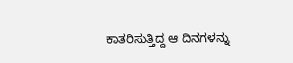ಕಾತರಿಸುತ್ತಿದ್ದ ಆ ದಿನಗಳನ್ನು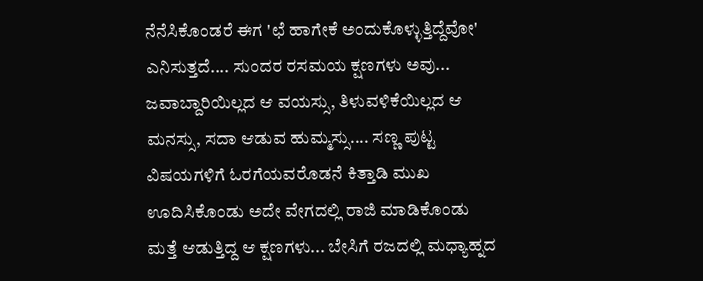ನೆನೆಸಿಕೊಂಡರೆ ಈಗ 'ಛೆ ಹಾಗೇಕೆ ಅಂದುಕೊಳ್ಳುತ್ತಿದ್ದೆವೋ' ಎನಿಸುತ್ತದೆ.... ಸುಂದರ ರಸಮಯ ಕ್ಷಣಗಳು ಅವು... ಜವಾಬ್ದಾರಿಯಿಲ್ಲದ ಆ ವಯಸ್ಸು, ತಿಳುವಳಿಕೆಯಿಲ್ಲದ ಆ ಮನಸ್ಸು, ಸದಾ ಆಡುವ ಹುಮ್ಮಸ್ಸು.... ಸಣ್ಣ ಪುಟ್ಟ ವಿಷಯಗಳಿಗೆ ಓರಗೆಯವರೊಡನೆ ಕಿತ್ತಾಡಿ ಮುಖ ಊದಿಸಿಕೊಂಡು ಅದೇ ವೇಗದಲ್ಲಿ ರಾಜಿ ಮಾಡಿಕೊಂಡು ಮತ್ತೆ ಆಡುತ್ತಿದ್ದ ಆ ಕ್ಷಣಗಳು... ಬೇಸಿಗೆ ರಜದಲ್ಲಿ ಮಧ್ಯಾಹ್ನದ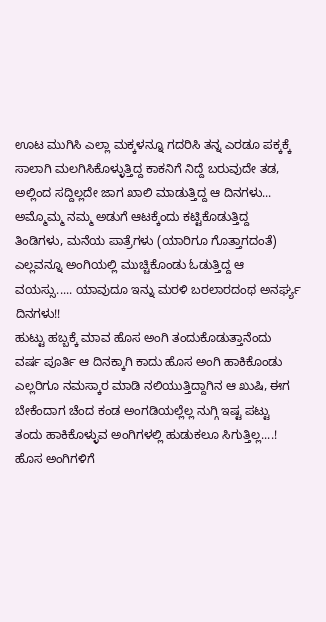ಊಟ ಮುಗಿಸಿ ಎಲ್ಲಾ ಮಕ್ಕಳನ್ನೂ ಗದರಿಸಿ ತನ್ನ ಎರಡೂ ಪಕ್ಕಕ್ಕೆ ಸಾಲಾಗಿ ಮಲಗಿಸಿಕೊಳ್ಳುತ್ತಿದ್ದ ಕಾಕನಿಗೆ ನಿದ್ದೆ ಬರುವುದೇ ತಡ, ಅಲ್ಲಿಂದ ಸದ್ದಿಲ್ಲದೇ ಜಾಗ ಖಾಲಿ ಮಾಡುತ್ತಿದ್ದ ಆ ದಿನಗಳು... ಅಮ್ಮೊಮ್ಮ ನಮ್ಮ ಅಡುಗೆ ಆಟಕ್ಕೆಂದು ಕಟ್ಟಿಕೊಡುತ್ತಿದ್ದ ತಿಂಡಿಗಳು, ಮನೆಯ ಪಾತ್ರೆಗಳು (ಯಾರಿಗೂ ಗೊತ್ತಾಗದಂತೆ) ಎಲ್ಲವನ್ನೂ ಅಂಗಿಯಲ್ಲಿ ಮುಚ್ಚಿಕೊಂಡು ಓಡುತ್ತಿದ್ದ ಆ ವಯಸ್ಸು..... ಯಾವುದೂ ಇನ್ನು ಮರಳಿ ಬರಲಾರದಂಥ ಅನರ್ಘ್ಯ ದಿನಗಳು!!
ಹುಟ್ಟು ಹಬ್ಬಕ್ಕೆ ಮಾವ ಹೊಸ ಅಂಗಿ ತಂದುಕೊಡುತ್ತಾನೆಂದು ವರ್ಷ ಪೂರ್ತಿ ಆ ದಿನಕ್ಕಾಗಿ ಕಾದು ಹೊಸ ಅಂಗಿ ಹಾಕಿಕೊಂಡು ಎಲ್ಲರಿಗೂ ನಮಸ್ಕಾರ ಮಾಡಿ ನಲಿಯುತ್ತಿದ್ದಾಗಿನ ಆ ಖುಷಿ, ಈಗ ಬೇಕೆಂದಾಗ ಚೆಂದ ಕಂಡ ಅಂಗಡಿಯಲ್ಲೆಲ್ಲ ನುಗ್ಗಿ ಇಷ್ಟ ಪಟ್ಟು ತಂದು ಹಾಕಿಕೊಳ್ಳುವ ಅಂಗಿಗಳಲ್ಲಿ ಹುಡುಕಲೂ ಸಿಗುತ್ತಿಲ್ಲ....! ಹೊಸ ಅಂಗಿಗಳಿಗೆ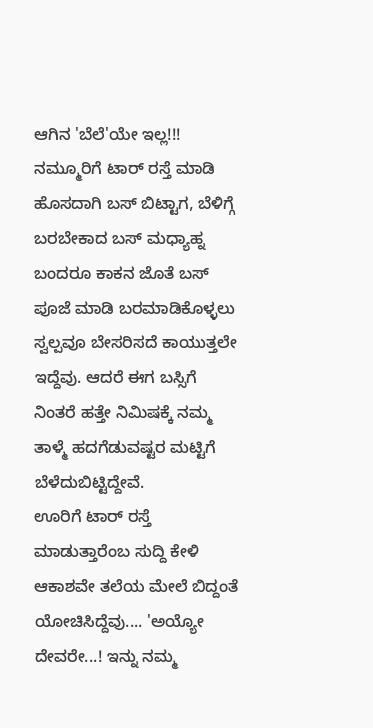ಆಗಿನ 'ಬೆಲೆ'ಯೇ ಇಲ್ಲ!!! ನಮ್ಮೂರಿಗೆ ಟಾರ್ ರಸ್ತೆ ಮಾಡಿ ಹೊಸದಾಗಿ ಬಸ್ ಬಿಟ್ಟಾಗ, ಬೆಳಿಗ್ಗೆ ಬರಬೇಕಾದ ಬಸ್ ಮಧ್ಯಾಹ್ನ ಬಂದರೂ ಕಾಕನ ಜೊತೆ ಬಸ್ ಪೂಜೆ ಮಾಡಿ ಬರಮಾಡಿಕೊಳ್ಳಲು ಸ್ವಲ್ಪವೂ ಬೇಸರಿಸದೆ ಕಾಯುತ್ತಲೇ ಇದ್ದೆವು. ಆದರೆ ಈಗ ಬಸ್ಸಿಗೆ ನಿಂತರೆ ಹತ್ತೇ ನಿಮಿಷಕ್ಕೆ ನಮ್ಮ ತಾಳ್ಮೆ ಹದಗೆಡುವಷ್ಟರ ಮಟ್ಟಿಗೆ ಬೆಳೆದುಬಿಟ್ಟಿದ್ದೇವೆ.
ಊರಿಗೆ ಟಾರ್ ರಸ್ತೆ ಮಾಡುತ್ತಾರೆಂಬ ಸುದ್ದಿ ಕೇಳಿ ಆಕಾಶವೇ ತಲೆಯ ಮೇಲೆ ಬಿದ್ದಂತೆ ಯೋಚಿಸಿದ್ದೆವು.... 'ಅಯ್ಯೋ ದೇವರೇ...! ಇನ್ನು ನಮ್ಮ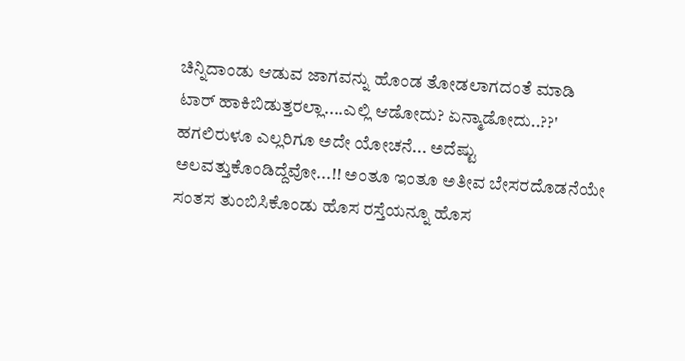ಚಿನ್ನಿದಾಂಡು ಆಡುವ ಜಾಗವನ್ನು ಹೊಂಡ ತೋಡಲಾಗದಂತೆ ಮಾಡಿ ಟಾರ್ ಹಾಕಿಬಿಡುತ್ತರಲ್ಲಾ....ಎಲ್ಲಿ ಆಡೋದು? ಏನ್ಮಾಡೋದು..??' ಹಗಲಿರುಳೂ ಎಲ್ಲರಿಗೂ ಅದೇ ಯೋಚನೆ... ಅದೆಷ್ಟು ಅಲವತ್ತುಕೊಂಡಿದ್ದೆವೋ...!! ಅಂತೂ ಇಂತೂ ಅತೀವ ಬೇಸರದೊಡನೆಯೇ ಸಂತಸ ತುಂಬಿಸಿಕೊಂಡು ಹೊಸ ರಸ್ತೆಯನ್ನೂ ಹೊಸ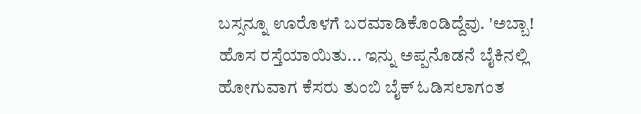ಬಸ್ಸನ್ನೂ ಊರೊಳಗೆ ಬರಮಾಡಿಕೊಂಡಿದ್ದೆವು. 'ಅಬ್ಬಾ! ಹೊಸ ರಸ್ತೆಯಾಯಿತು... ಇನ್ನು ಅಪ್ಪನೊಡನೆ ಬೈಕಿನಲ್ಲಿ ಹೋಗುವಾಗ ಕೆಸರು ತುಂಬಿ ಬೈಕ್ ಓಡಿಸಲಾಗಂತ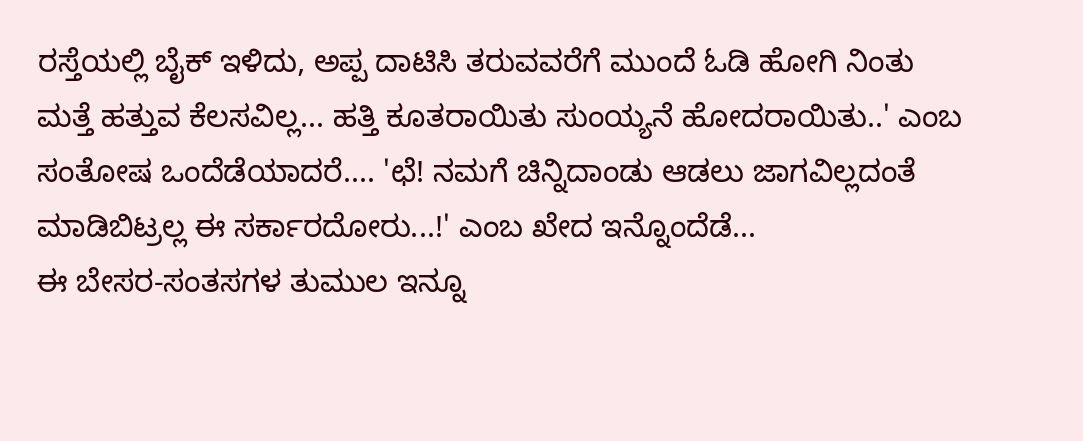ರಸ್ತೆಯಲ್ಲಿ ಬೈಕ್ ಇಳಿದು, ಅಪ್ಪ ದಾಟಿಸಿ ತರುವವರೆಗೆ ಮುಂದೆ ಓಡಿ ಹೋಗಿ ನಿಂತು ಮತ್ತೆ ಹತ್ತುವ ಕೆಲಸವಿಲ್ಲ... ಹತ್ತಿ ಕೂತರಾಯಿತು ಸುಂಯ್ಯನೆ ಹೋದರಾಯಿತು..' ಎಂಬ ಸಂತೋಷ ಒಂದೆಡೆಯಾದರೆ.... 'ಛೆ! ನಮಗೆ ಚಿನ್ನಿದಾಂಡು ಆಡಲು ಜಾಗವಿಲ್ಲದಂತೆ ಮಾಡಿಬಿಟ್ರಲ್ಲ ಈ ಸರ್ಕಾರದೋರು...!' ಎಂಬ ಖೇದ ಇನ್ನೊಂದೆಡೆ...
ಈ ಬೇಸರ-ಸಂತಸಗಳ ತುಮುಲ ಇನ್ನೂ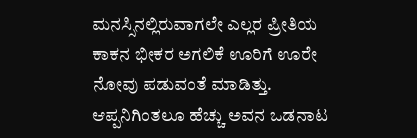ಮನಸ್ಸಿನಲ್ಲಿರುವಾಗಲೇ ಎಲ್ಲರ ಪ್ರೀತಿಯ ಕಾಕನ ಭೀಕರ ಅಗಲಿಕೆ ಊರಿಗೆ ಊರೇ ನೋವು ಪಡುವಂತೆ ಮಾಡಿತ್ತು. ಆಪ್ಪನಿಗಿಂತಲೂ ಹೆಚ್ಚು ಅವನ ಒಡನಾಟ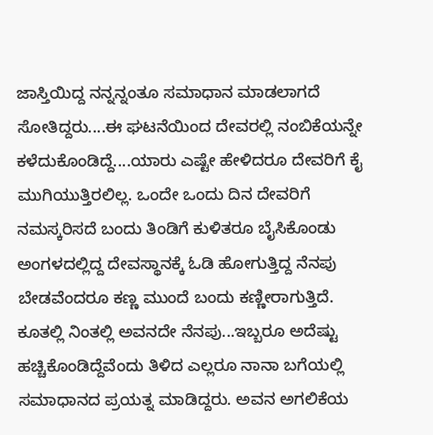ಜಾಸ್ತಿಯಿದ್ದ ನನ್ನನ್ನಂತೂ ಸಮಾಧಾನ ಮಾಡಲಾಗದೆ ಸೋತಿದ್ದರು....ಈ ಘಟನೆಯಿಂದ ದೇವರಲ್ಲಿ ನಂಬಿಕೆಯನ್ನೇ ಕಳೆದುಕೊಂಡಿದ್ದೆ....ಯಾರು ಎಷ್ಟೇ ಹೇಳಿದರೂ ದೇವರಿಗೆ ಕೈ ಮುಗಿಯುತ್ತಿರಲಿಲ್ಲ. ಒಂದೇ ಒಂದು ದಿನ ದೇವರಿಗೆ ನಮಸ್ಕರಿಸದೆ ಬಂದು ತಿಂಡಿಗೆ ಕುಳಿತರೂ ಬೈಸಿಕೊಂಡು ಅಂಗಳದಲ್ಲಿದ್ದ ದೇವಸ್ಥಾನಕ್ಕೆ ಓಡಿ ಹೋಗುತ್ತಿದ್ದ ನೆನಪು ಬೇಡವೆಂದರೂ ಕಣ್ಣ ಮುಂದೆ ಬಂದು ಕಣ್ಣೀರಾಗುತ್ತಿದೆ. ಕೂತಲ್ಲಿ ನಿಂತಲ್ಲಿ ಅವನದೇ ನೆನಪು...ಇಬ್ಬರೂ ಅದೆಷ್ಟು ಹಚ್ಚಿಕೊಂಡಿದ್ದೆವೆಂದು ತಿಳಿದ ಎಲ್ಲರೂ ನಾನಾ ಬಗೆಯಲ್ಲಿ ಸಮಾಧಾನದ ಪ್ರಯತ್ನ ಮಾಡಿದ್ದರು. ಅವನ ಅಗಲಿಕೆಯ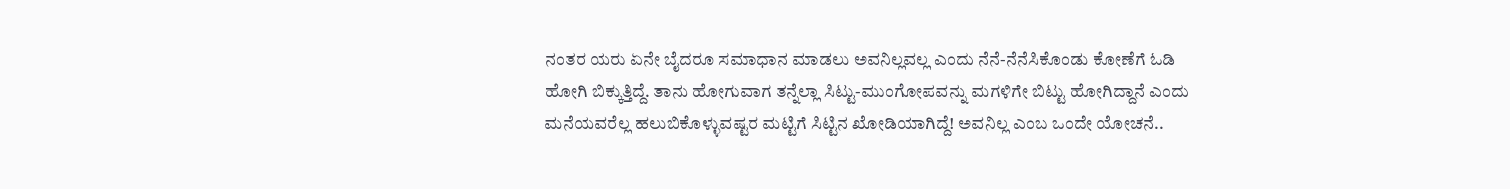ನಂತರ ಯರು ಏನೇ ಬೈದರೂ ಸಮಾಧಾನ ಮಾಡಲು ಅವನಿಲ್ಲವಲ್ಲ ಎಂದು ನೆನೆ-ನೆನೆಸಿಕೊಂಡು ಕೋಣೆಗೆ ಓಡಿ ಹೋಗಿ ಬಿಕ್ಕುತ್ತಿದ್ದೆ. ತಾನು ಹೋಗುವಾಗ ತನ್ನೆಲ್ಲಾ ಸಿಟ್ಟು-ಮುಂಗೋಪವನ್ನು ಮಗಳಿಗೇ ಬಿಟ್ಟು ಹೋಗಿದ್ದಾನೆ ಎಂದು ಮನೆಯವರೆಲ್ಲ ಹಲುಬಿಕೊಳ್ಳುವಷ್ಟರ ಮಟ್ಟಿಗೆ ಸಿಟ್ಟಿನ ಖೋಡಿಯಾಗಿದ್ದೆ! ಅವನಿಲ್ಲ ಎಂಬ ಒಂದೇ ಯೋಚನೆ..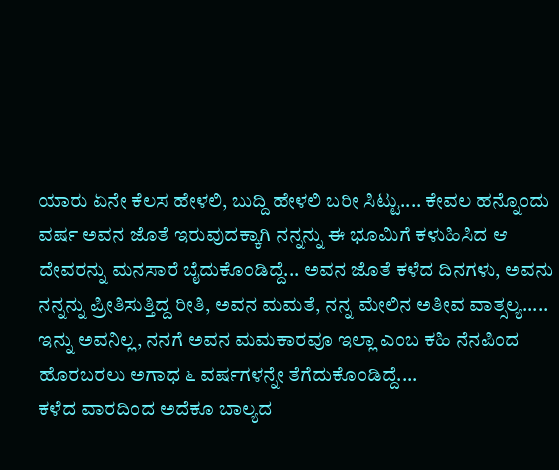ಯಾರು ಏನೇ ಕೆಲಸ ಹೇಳಲಿ, ಬುದ್ದಿ ಹೇಳಲಿ ಬರೀ ಸಿಟ್ಟು.... ಕೇವಲ ಹನ್ನೊಂದು ವರ್ಷ ಅವನ ಜೊತೆ ಇರುವುದಕ್ಕಾಗಿ ನನ್ನನ್ನು ಈ ಭೂಮಿಗೆ ಕಳುಹಿಸಿದ ಆ ದೇವರನ್ನು ಮನಸಾರೆ ಬೈದುಕೊಂಡಿದ್ದೆ... ಅವನ ಜೊತೆ ಕಳೆದ ದಿನಗಳು, ಅವನು ನನ್ನನ್ನು ಪ್ರೀತಿಸುತ್ತಿದ್ದ ರೀತಿ, ಅವನ ಮಮತೆ, ನನ್ನ ಮೇಲಿನ ಅತೀವ ವಾತ್ಸಲ್ಯ..... ಇನ್ನು ಅವನಿಲ್ಲ, ನನಗೆ ಅವನ ಮಮಕಾರವೂ ಇಲ್ಲಾ ಎಂಬ ಕಹಿ ನೆನಪಿಂದ ಹೊರಬರಲು ಅಗಾಧ ೬ ವರ್ಷಗಳನ್ನೇ ತೆಗೆದುಕೊಂಡಿದ್ದೆ....
ಕಳೆದ ವಾರದಿಂದ ಅದೆಕೂ ಬಾಲ್ಯದ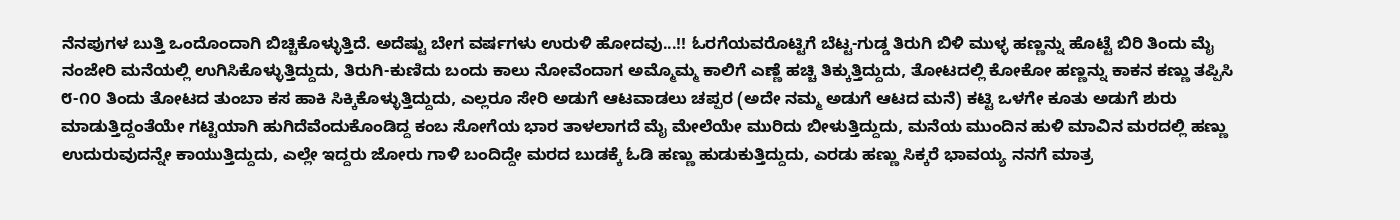ನೆನಪುಗಳ ಬುತ್ತಿ ಒಂದೊಂದಾಗಿ ಬಿಚ್ಚಿಕೊಳ್ಳುತ್ತಿದೆ. ಅದೆಷ್ಟು ಬೇಗ ವರ್ಷಗಳು ಉರುಳಿ ಹೋದವು...!! ಓರಗೆಯವರೊಟ್ಟಿಗೆ ಬೆಟ್ಟ-ಗುಡ್ಡ ತಿರುಗಿ ಬಿಳಿ ಮುಳ್ಳ ಹಣ್ಣನ್ನು ಹೊಟ್ಟೆ ಬಿರಿ ತಿಂದು ಮೈ ನಂಜೇರಿ ಮನೆಯಲ್ಲಿ ಉಗಿಸಿಕೊಳ್ಳುತ್ತಿದ್ದುದು, ತಿರುಗಿ-ಕುಣಿದು ಬಂದು ಕಾಲು ನೋವೆಂದಾಗ ಅಮ್ಮೊಮ್ಮ ಕಾಲಿಗೆ ಎಣ್ಣೆ ಹಚ್ಚಿ ತಿಕ್ಕುತ್ತಿದ್ದುದು, ತೋಟದಲ್ಲಿ ಕೋಕೋ ಹಣ್ಣನ್ನು ಕಾಕನ ಕಣ್ಣು ತಪ್ಪಿಸಿ ೮-೧೦ ತಿಂದು ತೋಟದ ತುಂಬಾ ಕಸ ಹಾಕಿ ಸಿಕ್ಕಿಕೊಳ್ಳುತ್ತಿದ್ದುದು, ಎಲ್ಲರೂ ಸೇರಿ ಅಡುಗೆ ಆಟವಾಡಲು ಚಪ್ಪರ (ಅದೇ ನಮ್ಮ ಅಡುಗೆ ಆಟದ ಮನೆ) ಕಟ್ಟಿ ಒಳಗೇ ಕೂತು ಅಡುಗೆ ಶುರು ಮಾಡುತ್ತಿದ್ದಂತೆಯೇ ಗಟ್ಟಿಯಾಗಿ ಹುಗಿದೆವೆಂದುಕೊಂಡಿದ್ದ ಕಂಬ ಸೋಗೆಯ ಭಾರ ತಾಳಲಾಗದೆ ಮೈ ಮೇಲೆಯೇ ಮುರಿದು ಬೀಳುತ್ತಿದ್ದುದು, ಮನೆಯ ಮುಂದಿನ ಹುಳಿ ಮಾವಿನ ಮರದಲ್ಲಿ ಹಣ್ಣು ಉದುರುವುದನ್ನೇ ಕಾಯುತ್ತಿದ್ದುದು, ಎಲ್ಲೇ ಇದ್ದರು ಜೋರು ಗಾಳಿ ಬಂದಿದ್ದೇ ಮರದ ಬುಡಕ್ಕೆ ಓಡಿ ಹಣ್ಣು ಹುಡುಕುತ್ತಿದ್ದುದು, ಎರಡು ಹಣ್ಣು ಸಿಕ್ಕರೆ ಭಾವಯ್ಯ ನನಗೆ ಮಾತ್ರ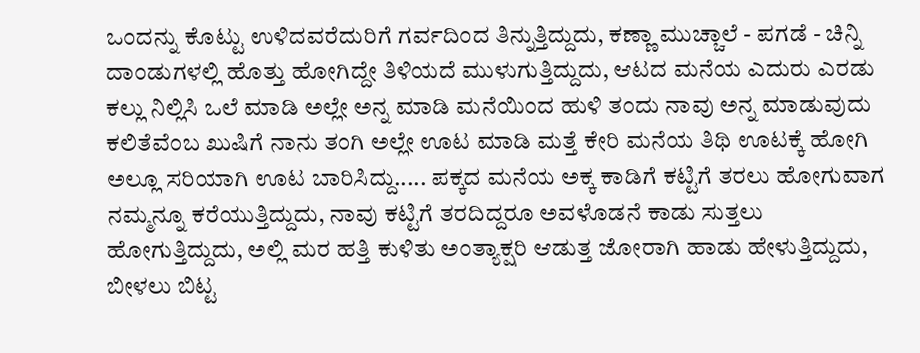ಒಂದನ್ನು ಕೊಟ್ಟು ಉಳಿದವರೆದುರಿಗೆ ಗರ್ವದಿಂದ ತಿನ್ನುತ್ತಿದ್ದುದು, ಕಣ್ಣಾ ಮುಚ್ಚಾಲೆ - ಪಗಡೆ - ಚಿನ್ನಿ ದಾಂಡುಗಳಲ್ಲಿ ಹೊತ್ತು ಹೋಗಿದ್ದೇ ತಿಳಿಯದೆ ಮುಳುಗುತ್ತಿದ್ದುದು, ಆಟದ ಮನೆಯ ಎದುರು ಎರಡು ಕಲ್ಲು ನಿಲ್ಲಿಸಿ ಒಲೆ ಮಾಡಿ ಅಲ್ಲೇ ಅನ್ನ ಮಾಡಿ ಮನೆಯಿಂದ ಹುಳಿ ತಂದು ನಾವು ಅನ್ನ ಮಾಡುವುದು ಕಲಿತೆವೆಂಬ ಖುಷಿಗೆ ನಾನು ತಂಗಿ ಅಲ್ಲೇ ಊಟ ಮಾಡಿ ಮತ್ತೆ ಕೇರಿ ಮನೆಯ ತಿಥಿ ಊಟಕ್ಕೆ ಹೋಗಿ ಅಲ್ಲೂ ಸರಿಯಾಗಿ ಊಟ ಬಾರಿಸಿದ್ದು..... ಪಕ್ಕದ ಮನೆಯ ಅಕ್ಕ ಕಾಡಿಗೆ ಕಟ್ಟಿಗೆ ತರಲು ಹೋಗುವಾಗ ನಮ್ಮನ್ನೂ ಕರೆಯುತ್ತಿದ್ದುದು, ನಾವು ಕಟ್ಟಿಗೆ ತರದಿದ್ದರೂ ಅವಳೊಡನೆ ಕಾಡು ಸುತ್ತಲು ಹೋಗುತ್ತಿದ್ದುದು, ಅಲ್ಲಿ ಮರ ಹತ್ತಿ ಕುಳಿತು ಅಂತ್ಯಾಕ್ಷರಿ ಆಡುತ್ತ ಜೋರಾಗಿ ಹಾಡು ಹೇಳುತ್ತಿದ್ದುದು, ಬೀಳಲು ಬಿಟ್ಟ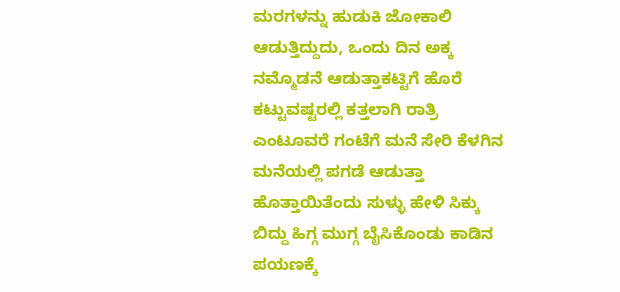ಮರಗಳನ್ನು ಹುಡುಕಿ ಜೋಕಾಲಿ ಆಡುತ್ತಿದ್ದುದು, ಒಂದು ದಿನ ಅಕ್ಕ ನಮ್ಮೊಡನೆ ಆಡುತ್ತಾಕಟ್ಟಿಗೆ ಹೊರೆ ಕಟ್ಟುವಷ್ಟರಲ್ಲಿ ಕತ್ತಲಾಗಿ ರಾತ್ರಿ ಎಂಟೂವರೆ ಗಂಟೆಗೆ ಮನೆ ಸೇರಿ ಕೆಳಗಿನ ಮನೆಯಲ್ಲಿ ಪಗಡೆ ಆಡುತ್ತಾ ಹೊತ್ತಾಯಿತೆಂದು ಸುಳ್ಳು ಹೇಳಿ ಸಿಕ್ಕು ಬಿದ್ದು ಹಿಗ್ಗ ಮುಗ್ಗ ಬೈಸಿಕೊಂಡು ಕಾಡಿನ ಪಯಣಕ್ಕೆ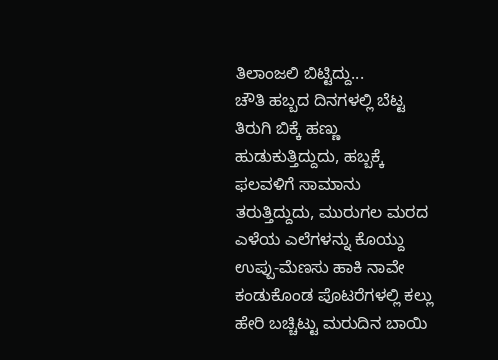ತಿಲಾಂಜಲಿ ಬಿಟ್ಟಿದ್ದು...
ಚೌತಿ ಹಬ್ಬದ ದಿನಗಳಲ್ಲಿ ಬೆಟ್ಟ ತಿರುಗಿ ಬಿಕ್ಕೆ ಹಣ್ಣು ಹುಡುಕುತ್ತಿದ್ದುದು, ಹಬ್ಬಕ್ಕೆ ಫಲವಳಿಗೆ ಸಾಮಾನು ತರುತ್ತಿದ್ದುದು, ಮುರುಗಲ ಮರದ ಎಳೆಯ ಎಲೆಗಳನ್ನು ಕೊಯ್ದು ಉಪ್ಪು-ಮೆಣಸು ಹಾಕಿ ನಾವೇ ಕಂಡುಕೊಂಡ ಪೊಟರೆಗಳಲ್ಲಿ ಕಲ್ಲು ಹೇರಿ ಬಚ್ಚಿಟ್ಟು ಮರುದಿನ ಬಾಯಿ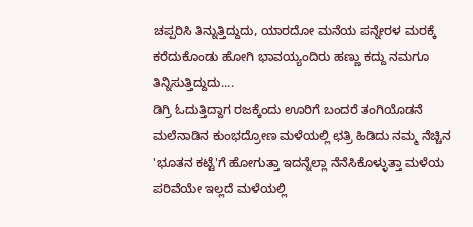ಚಪ್ಪರಿಸಿ ತಿನ್ನುತ್ತಿದ್ದುದು, ಯಾರದೋ ಮನೆಯ ಪನ್ನೇರಳ ಮರಕ್ಕೆ ಕರೆದುಕೊಂಡು ಹೋಗಿ ಭಾವಯ್ಯಂದಿರು ಹಣ್ಣು ಕದ್ದು ನಮಗೂ ತಿನ್ನಿಸುತ್ತಿದ್ದುದು....
ಡಿಗ್ರಿ ಓದುತ್ತಿದ್ದಾಗ ರಜಕ್ಕೆಂದು ಊರಿಗೆ ಬಂದರೆ ತಂಗಿಯೊಡನೆ ಮಲೆನಾಡಿನ ಕುಂಭದ್ರೋಣ ಮಳೆಯಲ್ಲಿ ಛತ್ರಿ ಹಿಡಿದು ನಮ್ಮ ನೆಚ್ಚಿನ 'ಭೂತನ ಕಟ್ಟೆ'ಗೆ ಹೋಗುತ್ತಾ ಇದನ್ನೆಲ್ಲಾ ನೆನೆಸಿಕೊಳ್ಳುತ್ತಾ ಮಳೆಯ ಪರಿವೆಯೇ ಇಲ್ಲದೆ ಮಳೆಯಲ್ಲಿ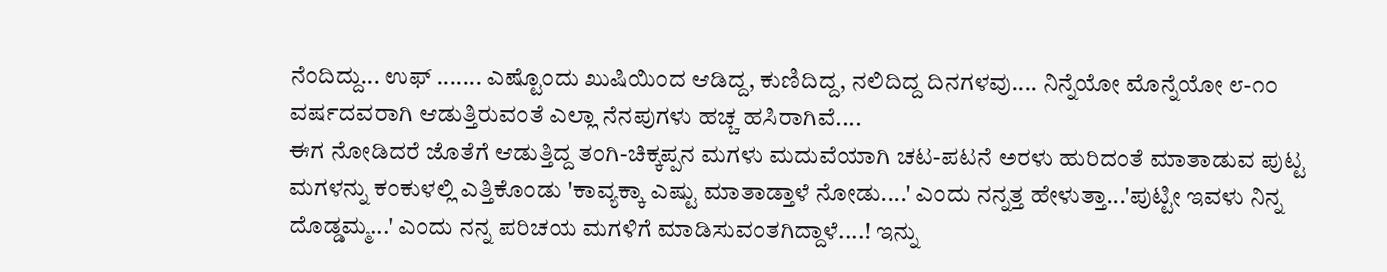ನೆಂದಿದ್ದು... ಉಫ್ ....... ಎಷ್ಟೊಂದು ಖುಷಿಯಿಂದ ಆಡಿದ್ದ, ಕುಣಿದಿದ್ದ, ನಲಿದಿದ್ದ ದಿನಗಳವು.... ನಿನ್ನೆಯೋ ಮೊನ್ನೆಯೋ ೮-೧೦ ವರ್ಷದವರಾಗಿ ಆಡುತ್ತಿರುವಂತೆ ಎಲ್ಲಾ ನೆನಪುಗಳು ಹಚ್ಚ ಹಸಿರಾಗಿವೆ....
ಈಗ ನೋಡಿದರೆ ಜೊತೆಗೆ ಆಡುತ್ತಿದ್ದ ತಂಗಿ-ಚಿಕ್ಕಪ್ಪನ ಮಗಳು ಮದುವೆಯಾಗಿ ಚಟ-ಪಟನೆ ಅರಳು ಹುರಿದಂತೆ ಮಾತಾಡುವ ಪುಟ್ಟ ಮಗಳನ್ನು ಕಂಕುಳಲ್ಲಿ ಎತ್ತಿಕೊಂಡು 'ಕಾವ್ಯಕ್ಕಾ ಎಷ್ಟು ಮಾತಾಡ್ತಾಳೆ ನೋಡು....' ಎಂದು ನನ್ನತ್ತ ಹೇಳುತ್ತಾ...'ಪುಟ್ಟೀ ಇವಳು ನಿನ್ನ ದೊಡ್ಡಮ್ಮ...' ಎಂದು ನನ್ನ ಪರಿಚಯ ಮಗಳಿಗೆ ಮಾಡಿಸುವಂತಗಿದ್ದಾಳೆ....! ಇನ್ನು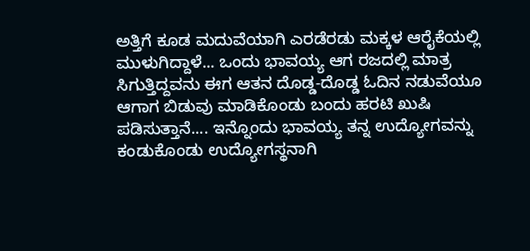ಅತ್ತಿಗೆ ಕೂಡ ಮದುವೆಯಾಗಿ ಎರಡೆರಡು ಮಕ್ಕಳ ಆರೈಕೆಯಲ್ಲಿ ಮುಳುಗಿದ್ದಾಳೆ... ಒಂದು ಭಾವಯ್ಯ ಆಗ ರಜದಲ್ಲಿ ಮಾತ್ರ ಸಿಗುತ್ತಿದ್ದವನು ಈಗ ಆತನ ದೊಡ್ಡ-ದೊಡ್ಡ ಓದಿನ ನಡುವೆಯೂ ಆಗಾಗ ಬಿಡುವು ಮಾಡಿಕೊಂಡು ಬಂದು ಹರಟಿ ಖುಷಿ ಪಡಿಸುತ್ತಾನೆ.... ಇನ್ನೊಂದು ಭಾವಯ್ಯ ತನ್ನ ಉದ್ಯೋಗವನ್ನು ಕಂಡುಕೊಂಡು ಉದ್ಯೋಗಸ್ಥನಾಗಿ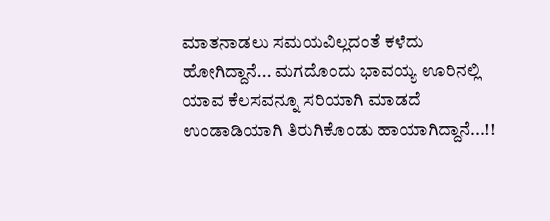ಮಾತನಾಡಲು ಸಮಯವಿಲ್ಲದಂತೆ ಕಳೆದು ಹೋಗಿದ್ದಾನೆ... ಮಗದೊಂದು ಭಾವಯ್ಯ ಊರಿನಲ್ಲಿ ಯಾವ ಕೆಲಸವನ್ನೂ ಸರಿಯಾಗಿ ಮಾಡದೆ ಉಂಡಾಡಿಯಾಗಿ ತಿರುಗಿಕೊಂಡು ಹಾಯಾಗಿದ್ದಾನೆ...!!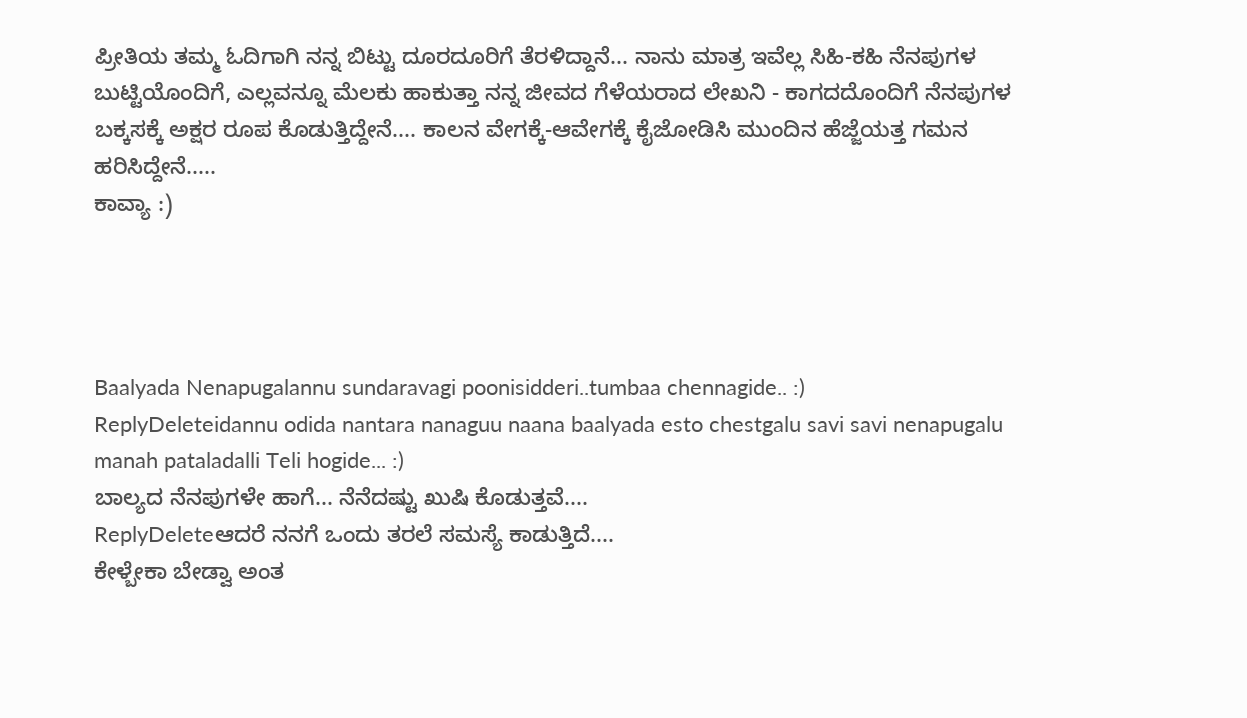ಪ್ರೀತಿಯ ತಮ್ಮ ಓದಿಗಾಗಿ ನನ್ನ ಬಿಟ್ಟು ದೂರದೂರಿಗೆ ತೆರಳಿದ್ದಾನೆ... ನಾನು ಮಾತ್ರ ಇವೆಲ್ಲ ಸಿಹಿ-ಕಹಿ ನೆನಪುಗಳ ಬುಟ್ಟಿಯೊಂದಿಗೆ, ಎಲ್ಲವನ್ನೂ ಮೆಲಕು ಹಾಕುತ್ತಾ ನನ್ನ ಜೀವದ ಗೆಳೆಯರಾದ ಲೇಖನಿ - ಕಾಗದದೊಂದಿಗೆ ನೆನಪುಗಳ ಬಕ್ಕಸಕ್ಕೆ ಅಕ್ಷರ ರೂಪ ಕೊಡುತ್ತಿದ್ದೇನೆ.... ಕಾಲನ ವೇಗಕ್ಕೆ-ಆವೇಗಕ್ಕೆ ಕೈಜೋಡಿಸಿ ಮುಂದಿನ ಹೆಜ್ಜೆಯತ್ತ ಗಮನ ಹರಿಸಿದ್ದೇನೆ.....
ಕಾವ್ಯಾ :)




Baalyada Nenapugalannu sundaravagi poonisidderi..tumbaa chennagide.. :)
ReplyDeleteidannu odida nantara nanaguu naana baalyada esto chestgalu savi savi nenapugalu manah pataladalli Teli hogide... :)
ಬಾಲ್ಯದ ನೆನಪುಗಳೇ ಹಾಗೆ... ನೆನೆದಷ್ಟು ಖುಷಿ ಕೊಡುತ್ತವೆ....
ReplyDeleteಆದರೆ ನನಗೆ ಒಂದು ತರಲೆ ಸಮಸ್ಯೆ ಕಾಡುತ್ತಿದೆ....
ಕೇಳ್ಬೇಕಾ ಬೇಡ್ವಾ ಅಂತ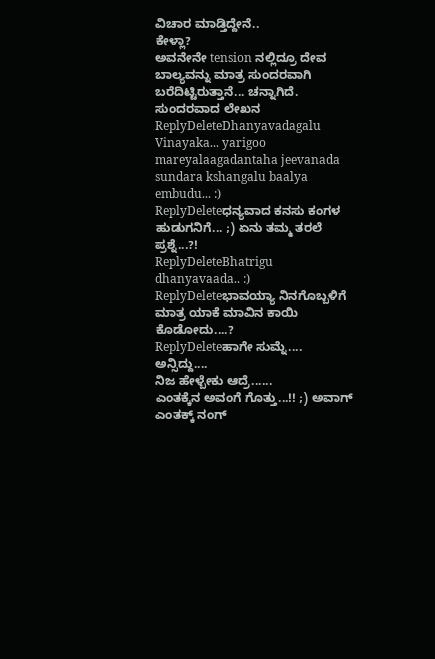ವಿಚಾರ ಮಾಡ್ತಿದ್ದೇನೆ..
ಕೇಳ್ಲಾ?
ಅವನೇನೇ tension ನಲ್ಲಿದ್ರೂ ದೇವ ಬಾಲ್ಯವನ್ನು ಮಾತ್ರ ಸುಂದರವಾಗಿ ಬರೆದಿಟ್ಟಿರುತ್ತಾನೆ... ಚನ್ನಾಗಿದೆ.
ಸುಂದರವಾದ ಲೇಖನ
ReplyDeleteDhanyavadagalu Vinayaka... yarigoo mareyalaagadantaha jeevanada sundara kshangalu baalya embudu... :)
ReplyDeleteಧನ್ಯವಾದ ಕನಸು ಕಂಗಳ ಹುಡುಗನಿಗೆ... ;) ಏನು ತಮ್ಮ ತರಲೆ ಪ್ರಶ್ನೆ...?!
ReplyDeleteBhatrigu dhanyavaada.. :)
ReplyDeleteಭಾವಯ್ಯಾ ನಿನಗೊಬ್ಬಳಿಗೆ ಮಾತ್ರ ಯಾಕೆ ಮಾವಿನ ಕಾಯಿ ಕೊಡೋದು....?
ReplyDeleteಹಾಗೇ ಸುಮ್ನೆ....
ಅನ್ಸಿದ್ದು....
ನಿಜ ಹೇಳ್ಬೇಕು ಆದ್ರೆ......
ಎಂತಕ್ಕೆನ ಅವಂಗೆ ಗೊತ್ತು...!! ;) ಅವಾಗ್ ಎಂತಕ್ಕ್ ನಂಗ್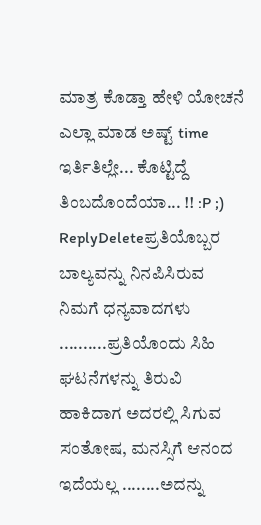ಮಾತ್ರ ಕೊಡ್ತಾ ಹೇಳಿ ಯೋಚನೆ ಎಲ್ಲಾ ಮಾಡ ಅಷ್ಟ್ time ಇರ್ತಿತಿಲ್ಲೇ... ಕೊಟ್ಟಿದ್ದೆ ತಿಂಬದೊಂದೆಯಾ... !! :P ;)
ReplyDeleteಪ್ರತಿಯೊಬ್ಬರ ಬಾಲ್ಯವನ್ನು ನಿನಪಿಸಿರುವ ನಿಮಗೆ ಧನ್ಯವಾದಗಳು ..........ಪ್ರತಿಯೊಂದು ಸಿಹಿ ಘಟನೆಗಳನ್ನು ತಿರುವಿ ಹಾಕಿದಾಗ ಅದರಲ್ಲಿ ಸಿಗುವ ಸಂತೋಷ, ಮನಸ್ಸಿಗೆ ಆನಂದ ಇದೆಯಲ್ಲ ........ಅದನ್ನು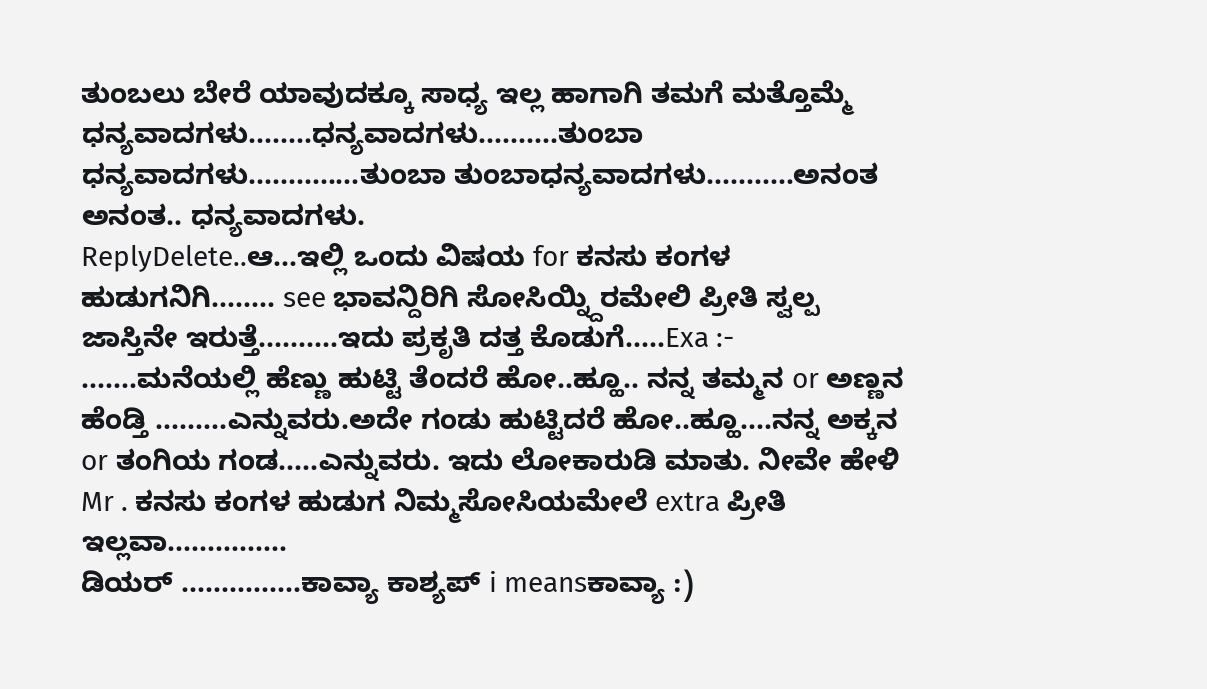ತುಂಬಲು ಬೇರೆ ಯಾವುದಕ್ಕೂ ಸಾಧ್ಯ ಇಲ್ಲ ಹಾಗಾಗಿ ತಮಗೆ ಮತ್ತೊಮ್ಮೆ ಧನ್ಯವಾದಗಳು........ಧನ್ಯವಾದಗಳು..........ತುಂಬಾ ಧನ್ಯವಾದಗಳು..............ತುಂಬಾ ತುಂಬಾಧನ್ಯವಾದಗಳು...........ಅನಂತ ಅನಂತ.. ಧನ್ಯವಾದಗಳು.
ReplyDelete..ಆ...ಇಲ್ಲಿ ಒಂದು ವಿಷಯ for ಕನಸು ಕಂಗಳ ಹುಡುಗನಿಗಿ........ see ಭಾವನ್ದಿರಿಗಿ ಸೋಸಿಯ್ನ್ದಿರಮೇಲಿ ಪ್ರೀತಿ ಸ್ವಲ್ಪ ಜಾಸ್ತಿನೇ ಇರುತ್ತೆ..........ಇದು ಪ್ರಕೃತಿ ದತ್ತ ಕೊಡುಗೆ.....Exa :- .......ಮನೆಯಲ್ಲಿ ಹೆಣ್ಣು ಹುಟ್ಟಿ ತೆಂದರೆ ಹೋ..ಹ್ಹೂ.. ನನ್ನ ತಮ್ಮನ or ಅಣ್ಣನ ಹೆಂಡ್ತಿ .........ಎನ್ನುವರು.ಅದೇ ಗಂಡು ಹುಟ್ಟಿದರೆ ಹೋ..ಹ್ಹೂ....ನನ್ನ ಅಕ್ಕನ or ತಂಗಿಯ ಗಂಡ.....ಎನ್ನುವರು. ಇದು ಲೋಕಾರುಡಿ ಮಾತು. ನೀವೇ ಹೇಳಿ Mr . ಕನಸು ಕಂಗಳ ಹುಡುಗ ನಿಮ್ಮಸೋಸಿಯಮೇಲೆ extra ಪ್ರೀತಿ ಇಲ್ಲವಾ...............
ಡಿಯರ್ ...............ಕಾವ್ಯಾ ಕಾಶ್ಯಪ್ i meansಕಾವ್ಯಾ :)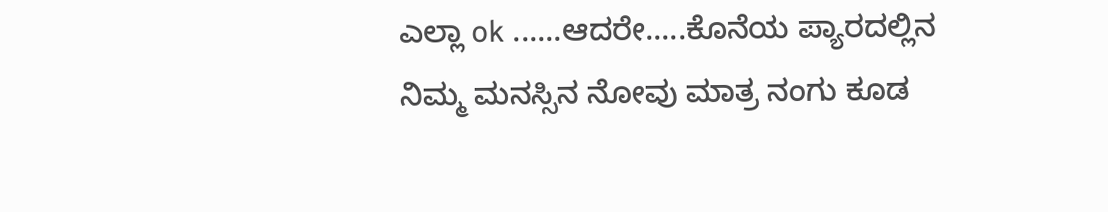ಎಲ್ಲಾ ok ......ಆದರೇ.....ಕೊನೆಯ ಪ್ಯಾರದಲ್ಲಿನ ನಿಮ್ಮ ಮನಸ್ಸಿನ ನೋವು ಮಾತ್ರ ನಂಗು ಕೂಡ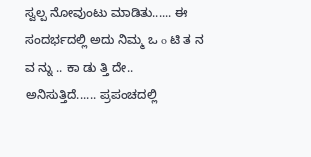ಸ್ವಲ್ಪ ನೋವುಂಟು ಮಾಡಿತು...... ಈ ಸಂದರ್ಭದಲ್ಲಿ ಅದು ನಿಮ್ಮ ಒ o ಟಿ ತ ನ ವ ನ್ನು .. ಕಾ ಡು ತ್ತಿ ದೇ.. ಅನಿಸುತ್ತಿದೆ...... ಪ್ರಪಂಚದಲ್ಲಿ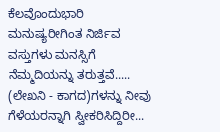ಕೆಲವೊಂದುಭಾರಿ ಮನುಷ್ಯರೀಗಿಂತ ನಿರ್ಜಿವ ವಸ್ತುಗಳು ಮನಸ್ಸಿಗೆ ನೆಮ್ಮದಿಯನ್ನು ತರುತ್ತವೆ..... (ಲೇಖನಿ - ಕಾಗದ)ಗಳನ್ನು ನೀವು ಗೆಳೆಯರನ್ನಾಗಿ ಸ್ವೀಕರಿಸಿದ್ದಿರೀ...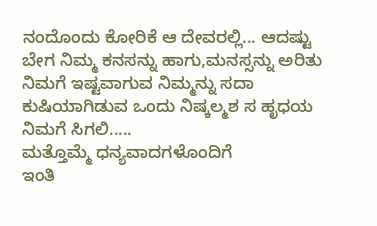ನಂದೊಂದು ಕೋರಿಕೆ ಆ ದೇವರಲ್ಲಿ... ಆದಷ್ಟು ಬೇಗ ನಿಮ್ಮ ಕನಸನ್ನು ಹಾಗು,ಮನಸ್ಸನ್ನು ಅರಿತು ನಿಮಗೆ ಇಷ್ಟವಾಗುವ ನಿಮ್ಮನ್ನು ಸದಾ ಕುಷಿಯಾಗಿಡುವ ಒಂದು ನಿಷ್ಕಲ್ಮಶ ಸ ಹೃಧಯ ನಿಮಗೆ ಸಿಗಲಿ.....
ಮತ್ತೊಮ್ಮೆ ಧನ್ಯವಾದಗಳೊಂದಿಗೆ
ಇಂತಿ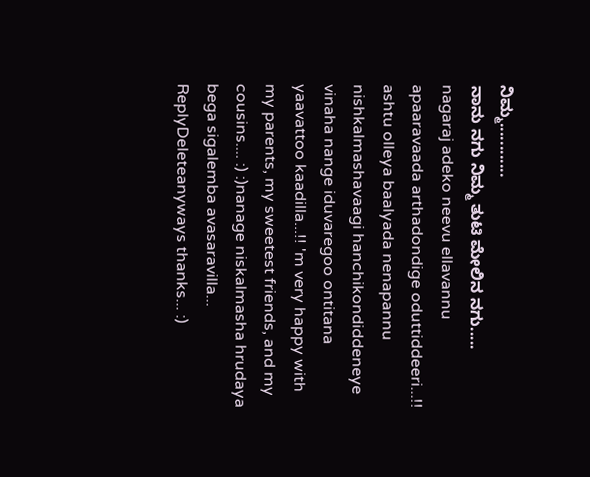ನಿಮ್ಮ............
ನಾನು ನಗು ನಿಮ್ಮ ತುಟಿ ಮೇಲಿನ ನಗು.....
nagaraj adeko neevu ellavannu apaaravaada arthadondige oduttiddeeri...!! ashtu olleya baalyada nenapannu nishkalmashavaagi hanchikondiddeneye vinaha nange iduvaregoo ontitana yaavattoo kaadilla...!! 'm very happy with my parents, my sweetest friends, and my cousins.... :) :)nanage niskalmasha hrudaya bega sigalemba avasaravilla...
ReplyDeleteanyways thanks... :)